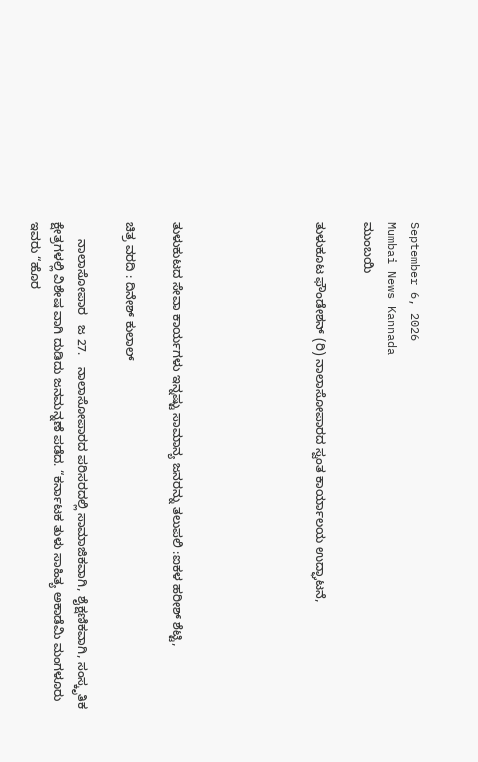September 6, 2026
Mumbai News Kannada
ಮುಂಬಯಿ

ತುಳುಕೂಟ ಫೌಂಡೇಶನ್ (ರಿ) ನಾಲಾಸೋಪಾರದ ಸ್ವಂತ ಕಾರ್ಯಾಲಯ ಉದ್ಘಾಟನೆ,





ತುಳುಕುಟದ ಸೇವಾ ಕಾರ್ಯಗಳು ಇನ್ನಷ್ಟು ಸಾಮಾನ್ಯ ಜನರನ್ನು ತಲುಪಲಿ :ಐಕಳ ಹರೀಶ್ ಶೆಟ್ಟಿ,

ಚಿತ್ರ ವರದಿ : ದಿನೇಶ್ ಕುಲಾಲ್

     ನಾಲಾಸೋಪಾರ   ಜ 27.   ನಾಲಾಸೋಪಾರದ ಪರಿಸರದಲ್ಲಿ ಸಾಮಾಜಿಕವಾಗಿ, ಶೈಕ್ಷಣಿಕವಾಗಿ, ಸಂಸ್ಕೃತಿಕ ಕ್ಷೇತ್ರಗಳಲ್ಲಿ ವಿಶೇಷ ವಾಗಿ ದುಡಿದು ಜನಮನ್ನಣೆ ಪಡೆದ. “ಕರ್ನಾಟಕ ತುಳು ಸಾಹಿತ್ಯ ಅಕಾಡೆಮಿ ಮಂಗಳೂರು ಇವರು “ಹೊರ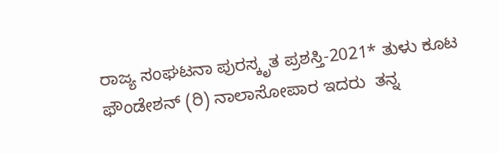ರಾಜ್ಯ ಸಂಘಟನಾ ಪುರಸ್ಕೃತ ಪ್ರಶಸ್ತಿ-2021* ತುಳು ಕೂಟ ಫೌಂಡೇಶನ್ (ರಿ) ನಾಲಾಸೋಪಾರ ಇದರು  ತನ್ನ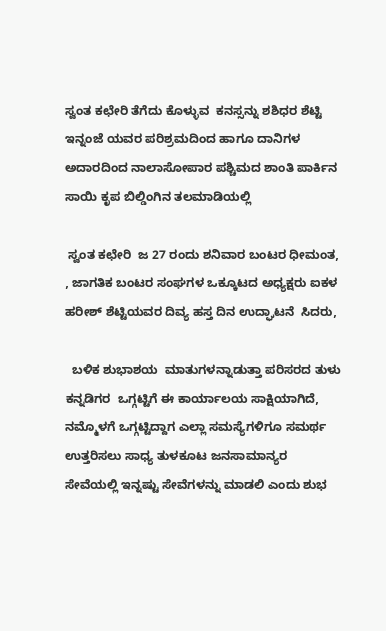ಸ್ವಂತ ಕಛೇರಿ ತೆಗೆದು ಕೊಳ್ಳುವ  ಕನಸ್ಸನ್ನು ಶಶಿಧರ ಶೆಟ್ಟಿ ಇನ್ನಂಜೆ ಯವರ ಪರಿಶ್ರಮದಿಂದ ಹಾಗೂ ದಾನಿಗಳ ಅದಾರದಿಂದ ನಾಲಾಸೋಪಾರ ಪಶ್ಚಿಮದ ಶಾಂತಿ ಪಾರ್ಕಿನ ಸಾಯಿ ಕೃಪ ಬಿಲ್ಡಿಂಗಿನ ತಲಮಾಡಿಯಲ್ಲಿ

 ಸ್ವಂತ ಕಛೇರಿ  ಜ 27 ರಂದು ಶನಿವಾರ ಬಂಟರ ಧೀಮಂತ, , ಜಾಗತಿಕ ಬಂಟರ ಸಂಘಗಳ ಒಕ್ಕೂಟದ ಅಧ್ಯಕ್ಷರು ಐಕಳ ಹರೀಶ್ ಶೆಟ್ಟಿಯವರ ದಿವ್ಯ ಹಸ್ತ ದಿನ ಉದ್ಘಾಟನೆ  ಸಿದರು,

  ಬಳಿಕ ಶುಭಾಶಯ  ಮಾತುಗಳನ್ನಾಡುತ್ತಾ ಪರಿಸರದ ತುಳು ಕನ್ನಡಿಗರ  ಒಗ್ಗಟ್ಟಿಗೆ ಈ ಕಾರ್ಯಾಲಯ ಸಾಕ್ಷಿಯಾಗಿದೆ, ನಮ್ಮೊಳಗೆ ಒಗ್ಗಟ್ಟಿದ್ದಾಗ ಎಲ್ಲಾ ಸಮಸ್ಯೆಗಳಿಗೂ ಸಮರ್ಥ ಉತ್ತರಿಸಲು ಸಾಧ್ಯ ತುಳಕೂಟ ಜನಸಾಮಾನ್ಯರ ಸೇವೆಯಲ್ಲಿ ಇನ್ನಷ್ಟು ಸೇವೆಗಳನ್ನು ಮಾಡಲಿ ಎಂದು ಶುಭ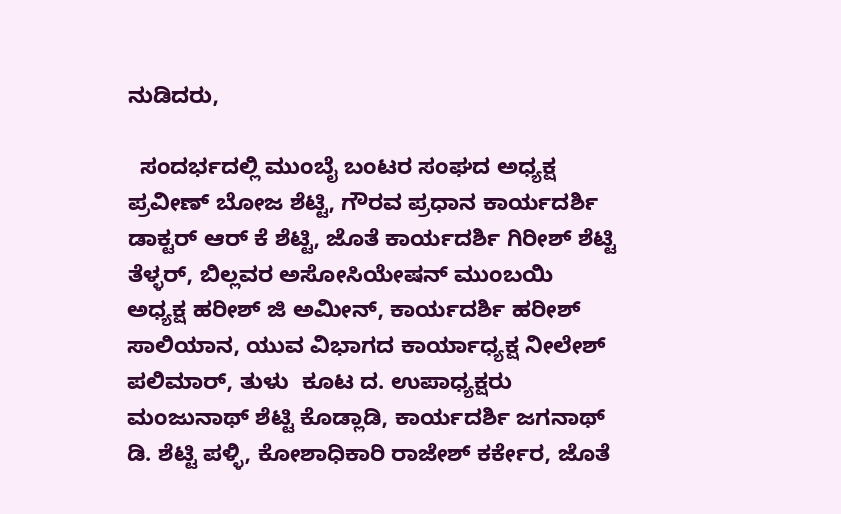ನುಡಿದರು,

  ಸಂದರ್ಭದಲ್ಲಿ ಮುಂಬೈ ಬಂಟರ ಸಂಘದ ಅಧ್ಯಕ್ಷ ಪ್ರವೀಣ್ ಬೋಜ ಶೆಟ್ಟಿ, ಗೌರವ ಪ್ರಧಾನ ಕಾರ್ಯದರ್ಶಿ ಡಾಕ್ಟರ್ ಆರ್ ಕೆ ಶೆಟ್ಟಿ, ಜೊತೆ ಕಾರ್ಯದರ್ಶಿ ಗಿರೀಶ್ ಶೆಟ್ಟಿ ತೆಳ್ಳರ್, ಬಿಲ್ಲವರ ಅಸೋಸಿಯೇಷನ್ ಮುಂಬಯಿ ಅಧ್ಯಕ್ಷ ಹರೀಶ್ ಜಿ ಅಮೀನ್, ಕಾರ್ಯದರ್ಶಿ ಹರೀಶ್ ಸಾಲಿಯಾನ, ಯುವ ವಿಭಾಗದ ಕಾರ್ಯಾಧ್ಯಕ್ಷ ನೀಲೇಶ್ ಪಲಿಮಾರ್, ತುಳು  ಕೂಟ ದ. ಉಪಾಧ್ಯಕ್ಷರು ಮಂಜುನಾಥ್ ಶೆಟ್ಟಿ ಕೊಡ್ಲಾಡಿ, ಕಾರ್ಯದರ್ಶಿ ಜಗನಾಥ್ ಡಿ. ಶೆಟ್ಟಿ ಪಳ್ಳಿ, ಕೋಶಾಧಿಕಾರಿ ರಾಜೇಶ್ ಕರ್ಕೇರ, ಜೊತೆ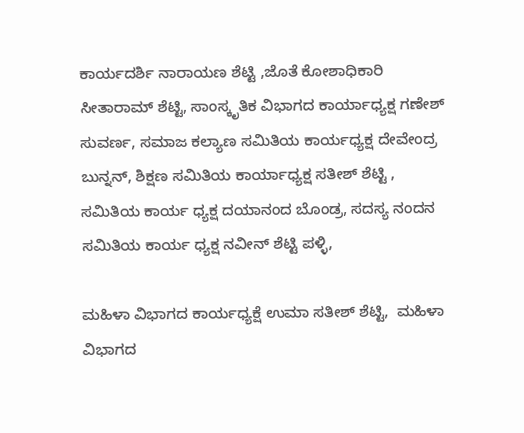ಕಾರ್ಯದರ್ಶಿ ನಾರಾಯಣ ಶೆಟ್ಟಿ ,ಜೊತೆ ಕೋಶಾಧಿಕಾರಿ ಸೀತಾರಾಮ್ ಶೆಟ್ಟಿ, ಸಾಂಸ್ಕೃತಿಕ ವಿಭಾಗದ ಕಾರ್ಯಾಧ್ಯಕ್ಷ ಗಣೇಶ್  ಸುವರ್ಣ, ಸಮಾಜ ಕಲ್ಯಾಣ ಸಮಿತಿಯ ಕಾರ್ಯಧ್ಯಕ್ಷ ದೇವೇಂದ್ರ ಬುನ್ನನ್, ಶಿಕ್ಷಣ ಸಮಿತಿಯ ಕಾರ್ಯಾಧ್ಯಕ್ಷ ಸತೀಶ್ ಶೆಟ್ಟಿ , ಸಮಿತಿಯ ಕಾರ್ಯ ಧ್ಯಕ್ಷ ದಯಾನಂದ ಬೊಂಡ್ರ, ಸದಸ್ಯ ನಂದನ ಸಮಿತಿಯ ಕಾರ್ಯ ಧ್ಯಕ್ಷ ನವೀನ್ ಶೆಟ್ಟಿ ಪಳ್ಳಿ,

ಮಹಿಳಾ ವಿಭಾಗದ ಕಾರ್ಯಧ್ಯಕ್ಷೆ ಉಮಾ ಸತೀಶ್ ಶೆಟ್ಟಿ,  ಮಹಿಳಾ ವಿಭಾಗದ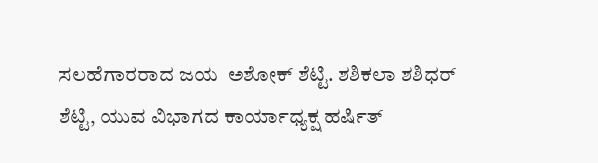ಸಲಹೆಗಾರರಾದ ಜಯ  ಅಶೋಕ್ ಶೆಟ್ಟಿ. ಶಶಿಕಲಾ ಶಶಿಧರ್ ಶೆಟ್ಟಿ, ಯುವ ವಿಭಾಗದ ಕಾರ್ಯಾಧ್ಯಕ್ಷ ಹರ್ಷಿತ್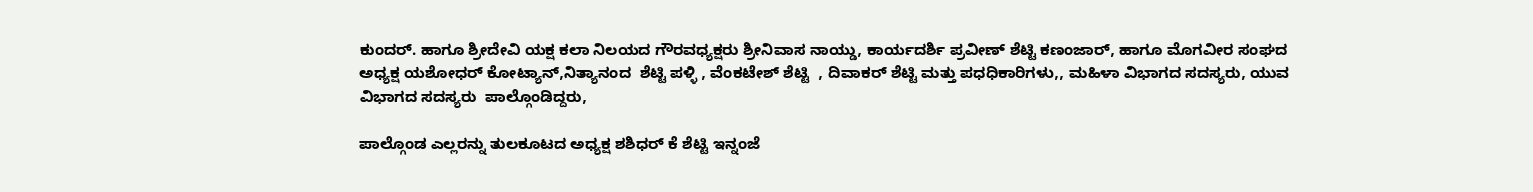ಕುಂದರ್. ಹಾಗೂ ಶ್ರೀದೇವಿ ಯಕ್ಷ ಕಲಾ ನಿಲಯದ ಗೌರವಧ್ಯಕ್ಷರು ಶ್ರೀನಿವಾಸ ನಾಯ್ಡು, ಕಾರ್ಯದರ್ಶಿ ಪ್ರವೀಣ್ ಶೆಟ್ಟಿ ಕಣಂಜಾರ್, ಹಾಗೂ ಮೊಗವೀರ ಸಂಘದ ಅಧ್ಯಕ್ಷ ಯಶೋಧರ್ ಕೋಟ್ಯಾನ್,ನಿತ್ಯಾನಂದ  ಶೆಟ್ಟಿ ಪಳ್ಳಿ , ವೆಂಕಟೇಶ್ ಶೆಟ್ಟಿ  , ದಿವಾಕರ್ ಶೆಟ್ಟಿ ಮತ್ತು ಪಧಧಿಕಾರಿಗಳು,, ಮಹಿಳಾ ವಿಭಾಗದ ಸದಸ್ಯರು, ಯುವ ವಿಭಾಗದ ಸದಸ್ಯರು  ಪಾಲ್ಗೊಂಡಿದ್ದರು,

ಪಾಲ್ಗೊಂಡ ಎಲ್ಲರನ್ನು ತುಲಕೂಟದ ಅಧ್ಯಕ್ಷ ಶಶಿಧರ್ ಕೆ ಶೆಟ್ಟಿ ಇನ್ನಂಜೆ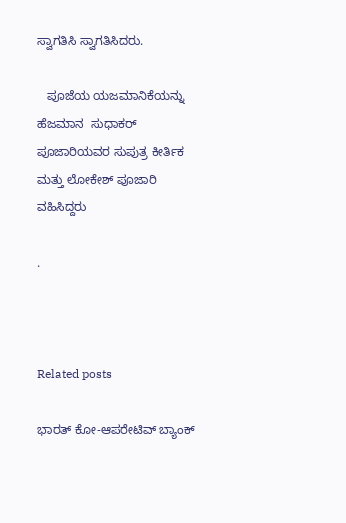ಸ್ವಾಗತಿಸಿ ಸ್ವಾಗತಿಸಿದರು.

   ಪೂಜೆಯ ಯಜಮಾನಿಕೆಯನ್ನು  ಹೆಜಮಾನ  ಸುಧಾಕರ್ ಪೂಜಾರಿಯವರ ಸುಪುತ್ರ ಕೀರ್ತಿಕ ಮತ್ತು ಲೋಕೇಶ್ ಪೂಜಾರಿ ವಹಿಸಿದ್ದರು

.



Related posts

ಭಾರತ್ ಕೋ-ಆಪರೇಟಿವ್ ಬ್ಯಾಂಕ್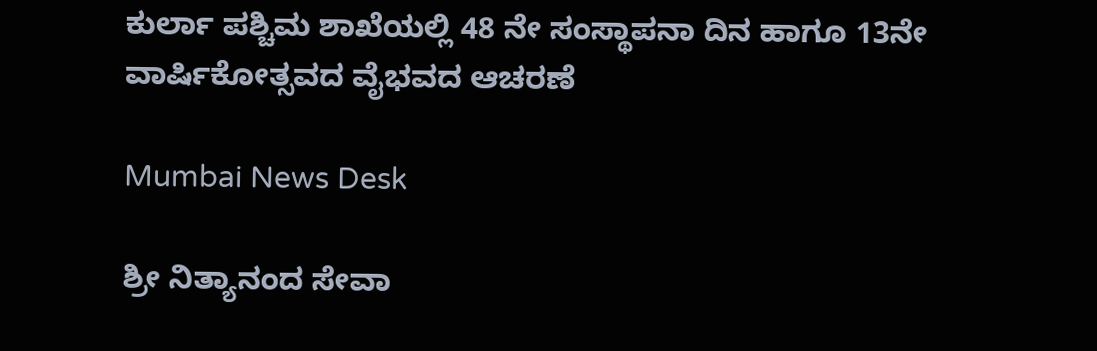ಕುರ್ಲಾ ಪಶ್ಚಿಮ ಶಾಖೆಯಲ್ಲಿ 48 ನೇ ಸಂಸ್ಥಾಪನಾ ದಿನ ಹಾಗೂ 13ನೇ ವಾರ್ಷಿಕೋತ್ಸವದ ವೈಭವದ ಆಚರಣೆ

Mumbai News Desk

ಶ್ರೀ ನಿತ್ಯಾನಂದ ಸೇವಾ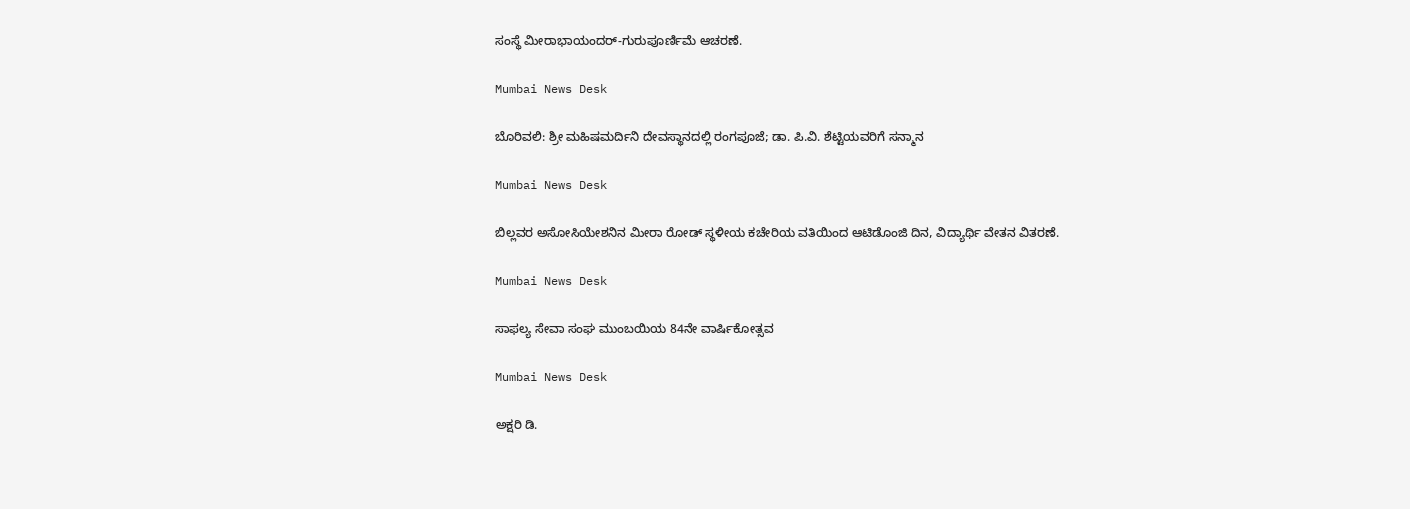ಸಂಸ್ಥೆ ಮೀರಾಭಾಯಂದರ್-ಗುರುಪೂರ್ಣಿಮೆ ಆಚರಣೆ.

Mumbai News Desk

ಬೊರಿವಲಿ: ಶ್ರೀ ಮಹಿಷಮರ್ದಿನಿ ದೇವಸ್ಥಾನದಲ್ಲಿ ರಂಗಪೂಜೆ; ಡಾ. ಪಿ.ವಿ. ಶೆಟ್ಟಿಯವರಿಗೆ ಸನ್ಮಾನ

Mumbai News Desk

ಬಿಲ್ಲವರ ಅಸೋಸಿಯೇಶನಿನ ಮೀರಾ ರೋಡ್ ಸ್ಥಳೀಯ ಕಚೇರಿಯ ವತಿಯಿಂದ ಆಟಿಡೊಂಜಿ ದಿನ, ವಿದ್ಯಾರ್ಥಿ ವೇತನ ವಿತರಣೆ.

Mumbai News Desk

ಸಾಫಲ್ಯ ಸೇವಾ ಸಂಘ ಮುಂಬಯಿಯ 84ನೇ ವಾರ್ಷಿಕೋತ್ಸವ

Mumbai News Desk

ಅಕ್ಷರಿ ಡಿ.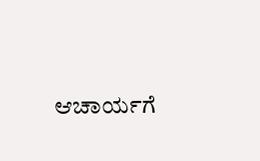ಆಚಾರ್ಯಗೆ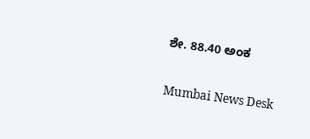ಶೇ. 88.40 ಅಂಕ

Mumbai News Desk